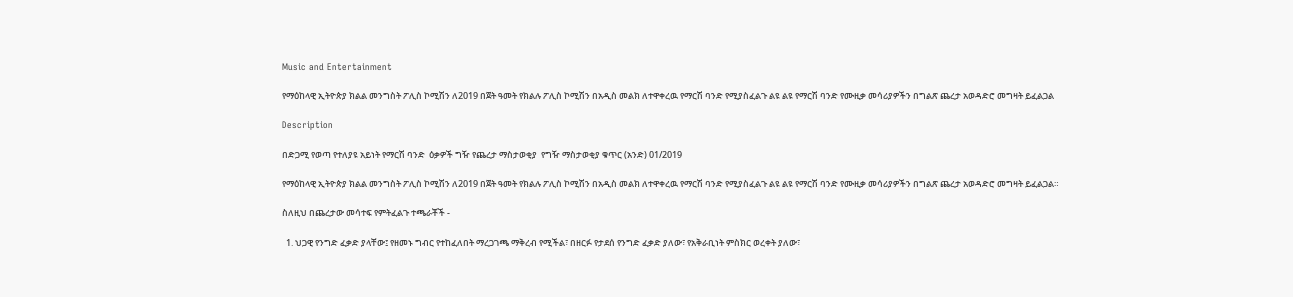Music and Entertainment

የማዕከላዊ ኢትዮጵያ ክልል መንግስት ፖሊስ ኮሚሽን ለ2019 በጀት ዓመት የክልሉ ፖሊስ ኮሚሽን በአዲስ መልክ ለተዋቀረዉ የማርሽ ባንድ የሚያስፈልጉ ልዩ ልዩ የማርሽ ባንድ የሙዚቃ መሳሪያዎችን በግልጽ ጨረታ አወዳድሮ መግዛት ይፈልጋል

Description

በድጋሚ የወጣ የተለያዩ አይነት የማርሽ ባንድ  ዕቃዎች ግዥ የጨረታ ማስታወቂያ  የግዥ ማስታወቂያ ቁጥር (አንድ) 01/2019

የማዕከላዊ ኢትዮጵያ ክልል መንግስት ፖሊስ ኮሚሽን ለ2019 በጀት ዓመት የክልሉ ፖሊስ ኮሚሽን በአዲስ መልክ ለተዋቀረዉ የማርሽ ባንድ የሚያስፈልጉ ልዩ ልዩ የማርሽ ባንድ የሙዚቃ መሳሪያዎችን በግልጽ ጨረታ አወዳድሮ መግዛት ይፈልጋል።

ስለዚህ በጨረታው መሳተፍ የምትፈልጉ ተጫራቾች -

  1. ህጋዊ የንግድ ፈቃድ ያላቸው፤ የዘመኑ ግብር የተከፈለበት ማረጋገጫ ማቅረብ የሚችል፣ በዘርፉ የታደሰ የንግድ ፈቃድ ያለው፣ የአቅራቢነት ምስክር ወረቀት ያለው፣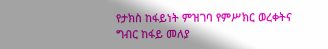የታክስ ከፋይነት ምዝገባ የምሥክር ወረቀትና ግብር ከፋይ መለያ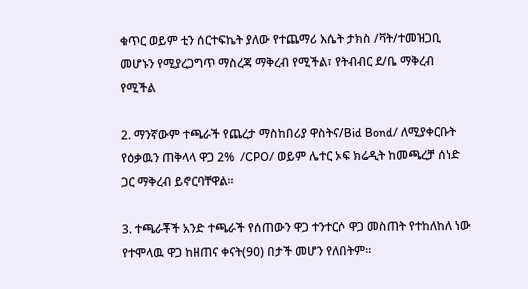ቁጥር ወይም ቲን ሰርተፍኬት ያለው የተጨማሪ እሴት ታክስ /ቫት/ተመዝጋቢ መሆኑን የሚያረጋግጥ ማስረጃ ማቅረብ የሚችል፣ የትብብር ደ/ቤ ማቅረብ የሚችል

2. ማንኛውም ተጫራች የጨረታ ማስከበሪያ ዋስትና/Bid Bond/ ለሚያቀርቡት የዕቃዉን ጠቅላላ ዋጋ 2%  /CPO/ ወይም ሌተር ኦፍ ክሬዲት ከመጫረቻ ሰነድ ጋር ማቅረብ ይኖርባቸዋል።

3. ተጫራቾች አንድ ተጫራች የሰጠውን ዋጋ ተንተርሶ ዋጋ መስጠት የተከለከለ ነው የተሞላዉ ዋጋ ከዘጠና ቀናት(90) በታች መሆን የለበትም።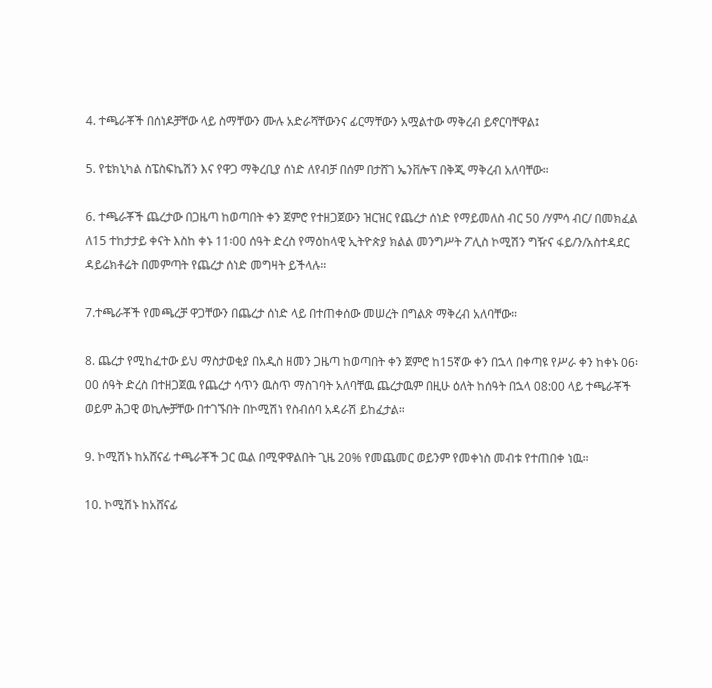4. ተጫራቾች በሰነዶቻቸው ላይ ስማቸውን ሙሉ አድራሻቸውንና ፊርማቸውን አሟልተው ማቅረብ ይኖርባቸዋል፤

5. የቴክኒካል ስፔስፍኬሽን እና የዋጋ ማቅረቢያ ሰነድ ለየብቻ በሰም በታሸገ ኤንቨሎፕ በቅጂ ማቅረብ አለባቸው።

6. ተጫራቾች ጨረታው በጋዜጣ ከወጣበት ቀን ጀምሮ የተዘጋጀውን ዝርዝር የጨረታ ሰነድ የማይመለስ ብር 50 /ሃምሳ ብር/ በመክፈል ለ15 ተከታታይ ቀናት እስከ ቀኑ 11፡00 ሰዓት ድረስ የማዕከላዊ ኢትዮጵያ ክልል መንግሥት ፖሊስ ኮሚሽን ግዥና ፋይ/ን/አስተዳደር ዳይሬክቶሬት በመምጣት የጨረታ ሰነድ መግዛት ይችላሉ።

7.ተጫራቾች የመጫረቻ ዋጋቸውን በጨረታ ሰነድ ላይ በተጠቀሰው መሠረት በግልጽ ማቅረብ አለባቸው።

8. ጨረታ የሚከፈተው ይህ ማስታወቂያ በአዲስ ዘመን ጋዜጣ ከወጣበት ቀን ጀምሮ ከ15ኛው ቀን በኋላ በቀጣዩ የሥራ ቀን ከቀኑ 06፡00 ሰዓት ድረስ በተዘጋጀዉ የጨረታ ሳጥን ዉስጥ ማስገባት አለባቸዉ ጨረታዉም በዚሁ ዕለት ከሰዓት በኋላ 08:00 ላይ ተጫራቾች ወይም ሕጋዊ ወኪሎቻቸው በተገኙበት በኮሚሽነ የስብሰባ አዳራሽ ይከፈታል።

9. ኮሚሽኑ ከአሸናፊ ተጫራቾች ጋር ዉል በሚዋዋልበት ጊዜ 20% የመጨመር ወይንም የመቀነስ መብቱ የተጠበቀ ነዉ።

10. ኮሚሽኑ ከአሸናፊ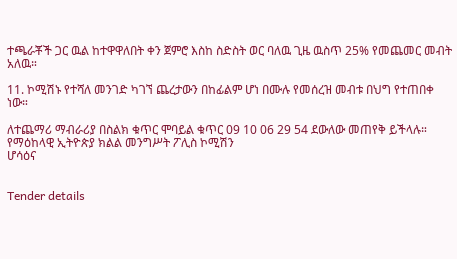ተጫራቾች ጋር ዉል ከተዋዋለበት ቀን ጀምሮ እስከ ስድስት ወር ባለዉ ጊዜ ዉስጥ 25% የመጨመር መብት አለዉ።

11. ኮሚሽኑ የተሻለ መንገድ ካገኘ ጨረታውን በከፊልም ሆነ በሙሉ የመሰረዝ መብቱ በህግ የተጠበቀ ነው።

ለተጨማሪ ማብራሪያ በስልክ ቁጥር ሞባይል ቁጥር 09 10 06 29 54 ደውለው መጠየቅ ይችላሉ።
የማዕከላዊ ኢትዮጵያ ክልል መንግሥት ፖሊስ ኮሚሽን
ሆሳዕና


Tender details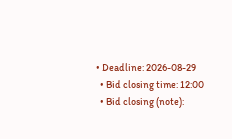• Deadline: 2026-08-29
  • Bid closing time: 12:00
  • Bid closing (note):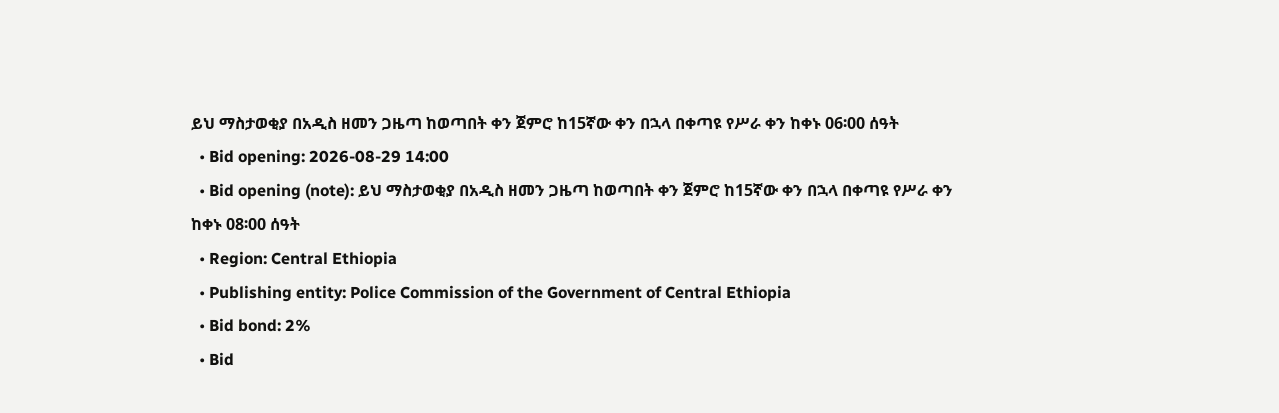ይህ ማስታወቂያ በአዲስ ዘመን ጋዜጣ ከወጣበት ቀን ጀምሮ ከ15ኛው ቀን በኋላ በቀጣዩ የሥራ ቀን ከቀኑ 06፡00 ሰዓት
  • Bid opening: 2026-08-29 14:00
  • Bid opening (note): ይህ ማስታወቂያ በአዲስ ዘመን ጋዜጣ ከወጣበት ቀን ጀምሮ ከ15ኛው ቀን በኋላ በቀጣዩ የሥራ ቀን ከቀኑ 08፡00 ሰዓት
  • Region: Central Ethiopia
  • Publishing entity: Police Commission of the Government of Central Ethiopia
  • Bid bond: 2%
  • Bid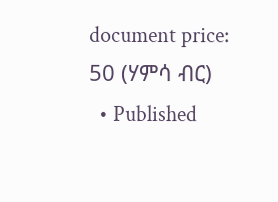document price: 50 (ሃምሳ ብር)
  • Published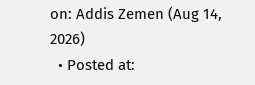on: Addis Zemen (Aug 14, 2026)
  • Posted at: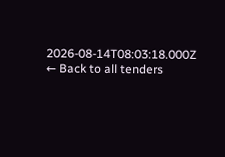2026-08-14T08:03:18.000Z
← Back to all tenders